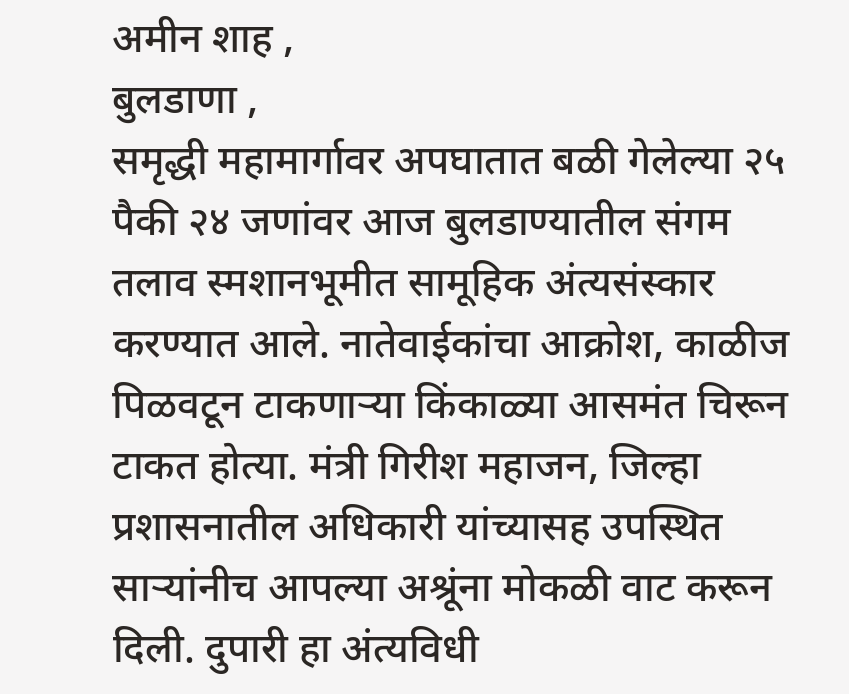अमीन शाह ,
बुलडाणा ,
समृद्धी महामार्गावर अपघातात बळी गेलेल्या २५ पैकी २४ जणांवर आज बुलडाण्यातील संगम तलाव स्मशानभूमीत सामूहिक अंत्यसंस्कार करण्यात आले. नातेवाईकांचा आक्रोश, काळीज पिळवटून टाकणाऱ्या किंकाळ्या आसमंत चिरून टाकत होत्या. मंत्री गिरीश महाजन, जिल्हा प्रशासनातील अधिकारी यांच्यासह उपस्थित साऱ्यांनीच आपल्या अश्रूंना मोकळी वाट करून दिली. दुपारी हा अंत्यविधी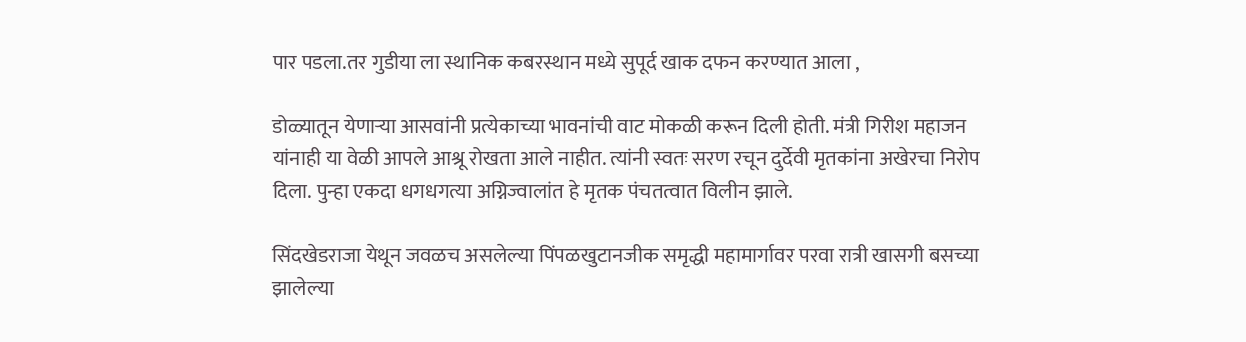पार पडला.तर गुडीया ला स्थानिक कबरस्थान मध्ये सुपूर्द खाक दफन करण्यात आला ,

डोळ्यातून येणाऱ्या आसवांनी प्रत्येकाच्या भावनांची वाट मोकळी करून दिली होती. मंत्री गिरीश महाजन यांनाही या वेळी आपले आश्रू रोखता आले नाहीत. त्यांनी स्वतः सरण रचून दुर्देवी मृतकांना अखेरचा निरोप दिला. पुन्हा एकदा धगधगत्या अग्निज्वालांत हे मृतक पंचतत्वात विलीन झाले.

सिंदखेडराजा येथून जवळच असलेल्या पिंपळखुटानजीक समृद्धी महामार्गावर परवा रात्री खासगी बसच्या झालेल्या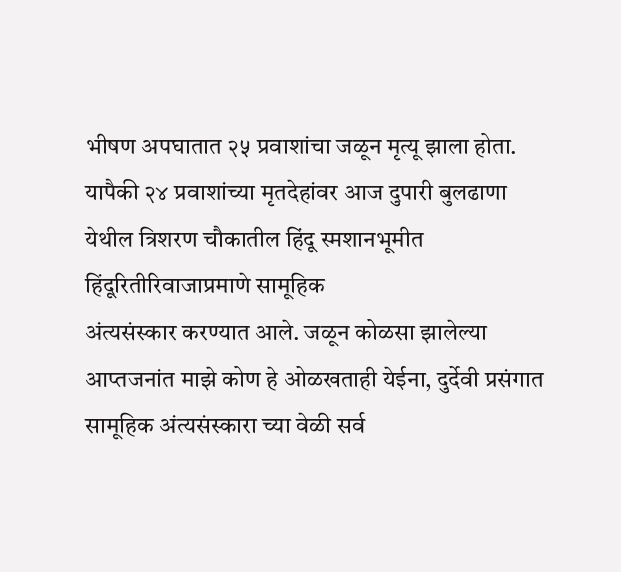भीषण अपघातात २५ प्रवाशांचा जळून मृत्यू झाला होता. यापैकी २४ प्रवाशांच्या मृतदेहांवर आज दुपारी बुलढाणा येथील त्रिशरण चौकातील हिंदू स्मशानभूमीत हिंदूरितीरिवाजाप्रमाणे सामूहिक
अंत्यसंस्कार करण्यात आले. जळून कोळसा झालेल्या आप्तजनांत माझे कोण हे ओळखताही येईना, दुर्देवी प्रसंगात सामूहिक अंत्यसंस्कारा च्या वेळी सर्व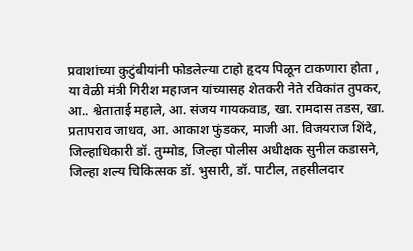प्रवाशांच्या कुटुंबीयांनी फोडलेल्या टाहो हृदय पिळून टाकणारा होता ,
या वेळी मंत्री गिरीश महाजन यांच्यासह शेतकरी नेते रविकांत तुपकर, आ.. श्वेताताई महाले, आ. संजय गायकवाड, खा. रामदास तडस, खा. प्रतापराव जाधव, आ. आकाश फुंडकर, माजी आ. विजयराज शिंदे, जिल्हाधिकारी डॉ. तुम्मोड, जिल्हा पोलीस अधीक्षक सुनील कडासने, जिल्हा शल्य चिकित्सक डॉ. भुसारी, डॉ. पाटील, तहसीलदार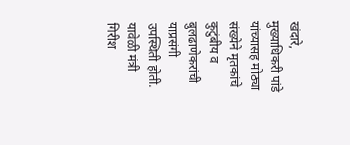खंदारे, मुख्याधिकरी पांडे यांच्यासह मोठ्या संख्येने मृतकांचे कुटुंबीय व बुलढाणेकरांची याप्रसंगी उपस्थिती होती. यावेळी मंत्री गिरीश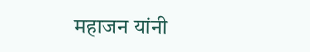महाजन यांनी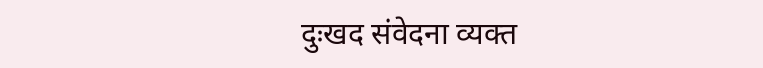दुःखद संवेदना व्यक्त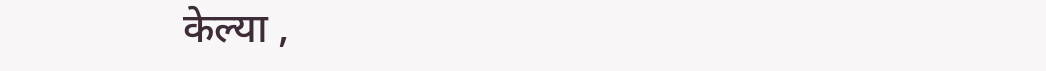केल्या ,